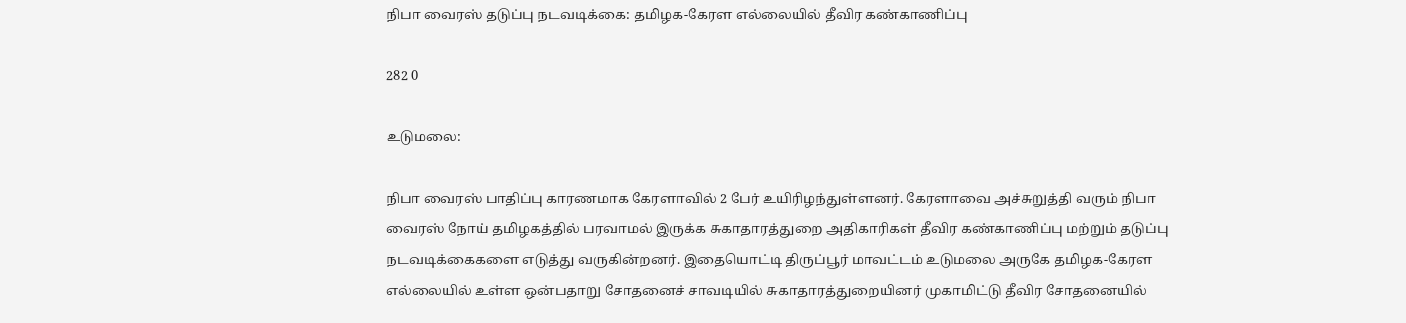நிபா வைரஸ் தடுப்பு நடவடிக்கை: தமிழக-கேரள எல்லையில் தீவிர கண்காணிப்பு

282 0

உடுமலை:

நிபா வைரஸ் பாதிப்பு காரணமாக கேரளாவில் 2 பேர் உயிரிழந்துள்ளனர். கேரளாவை அச்சுறுத்தி வரும் நிபா வைரஸ் நோய் தமிழகத்தில் பரவாமல் இருக்க சுகாதாரத்துறை அதிகாரிகள் தீவிர கண்காணிப்பு மற்றும் தடுப்பு நடவடிக்கைகளை எடுத்து வருகின்றனர். இதையொட்டி திருப்பூர் மாவட்டம் உடுமலை அருகே தமிழக-கேரள எல்லையில் உள்ள ஒன்பதாறு சோதனைச் சாவடியில் சுகாதாரத்துறையினர் முகாமிட்டு தீவிர சோதனையில்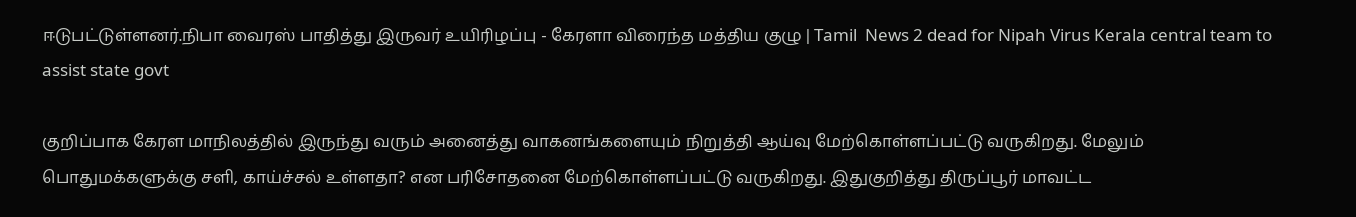ஈடுபட்டுள்ளனர்.நிபா வைரஸ் பாதித்து இருவர் உயிரிழப்பு - கேரளா விரைந்த மத்திய குழு | Tamil  News 2 dead for Nipah Virus Kerala central team to assist state govt

குறிப்பாக கேரள மாநிலத்தில் இருந்து வரும் அனைத்து வாகனங்களையும் நிறுத்தி ஆய்வு மேற்கொள்ளப்பட்டு வருகிறது. மேலும் பொதுமக்களுக்கு சளி, காய்ச்சல் உள்ளதா? என பரிசோதனை மேற்கொள்ளப்பட்டு வருகிறது. இதுகுறித்து திருப்பூர் மாவட்ட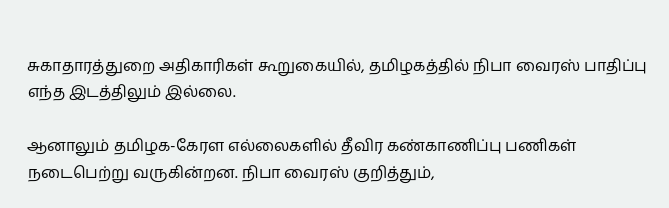சுகாதாரத்துறை அதிகாரிகள் கூறுகையில், தமிழகத்தில் நிபா வைரஸ் பாதிப்பு எந்த இடத்திலும் இல்லை.

ஆனாலும் தமிழக-கேரள எல்லைகளில் தீவிர கண்காணிப்பு பணிகள் நடைபெற்று வருகின்றன. நிபா வைரஸ் குறித்தும்,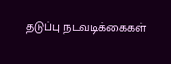தடுப்பு நடவடிக்கைகள்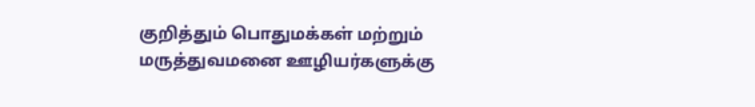குறித்தும் பொதுமக்கள் மற்றும் மருத்துவமனை ஊழியர்களுக்கு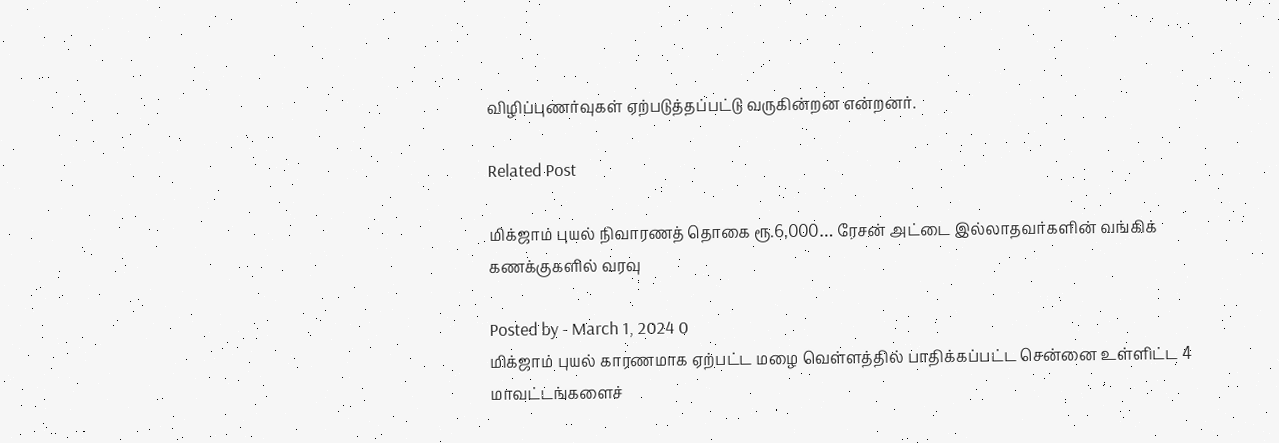விழிப்புணர்வுகள் ஏற்படுத்தப்பட்டு வருகின்றன என்றனர்.

Related Post

மிக்ஜாம் புயல் நிவாரணத் தொகை ரூ.6,000… ரேசன் அட்டை இல்லாதவர்களின் வங்கிக் கணக்குகளில் வரவு

Posted by - March 1, 2024 0
மிக்ஜாம் புயல் காரணமாக ஏற்பட்ட மழை வெள்ளத்தில் பாதிக்கப்பட்ட சென்னை உள்ளிட்ட 4 மாவட்டங்களைச்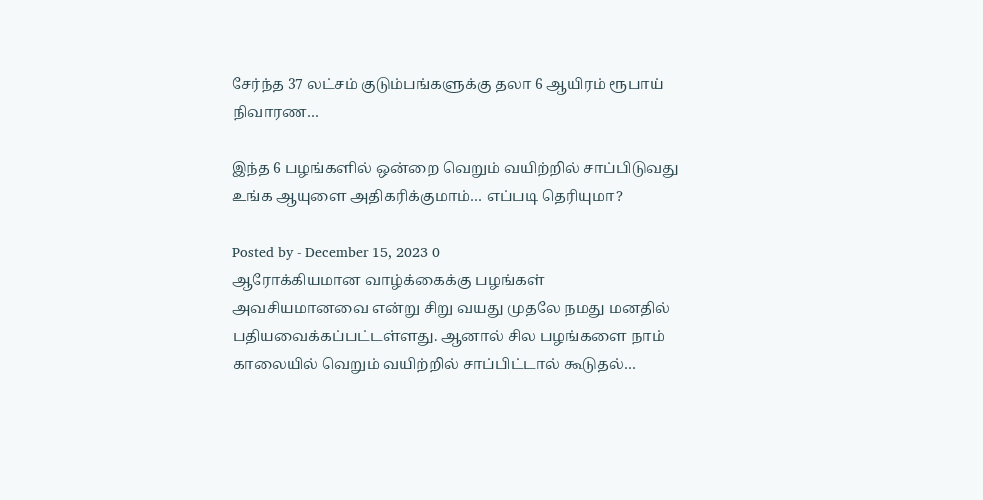சேர்ந்த 37 லட்சம் குடும்பங்களுக்கு தலா 6 ஆயிரம் ரூபாய் நிவாரண…

இந்த 6 பழங்களில் ஒன்றை வெறும் வயிற்றில் சாப்பிடுவது உங்க ஆயுளை அதிகரிக்குமாம்… எப்படி தெரியுமா?

Posted by - December 15, 2023 0
ஆரோக்கியமான வாழ்க்கைக்கு பழங்கள் அவசியமானவை என்று சிறு வயது முதலே நமது மனதில் பதியவைக்கப்பட்டள்ளது. ஆனால் சில பழங்களை நாம் காலையில் வெறும் வயிற்றில் சாப்பிட்டால் கூடுதல்…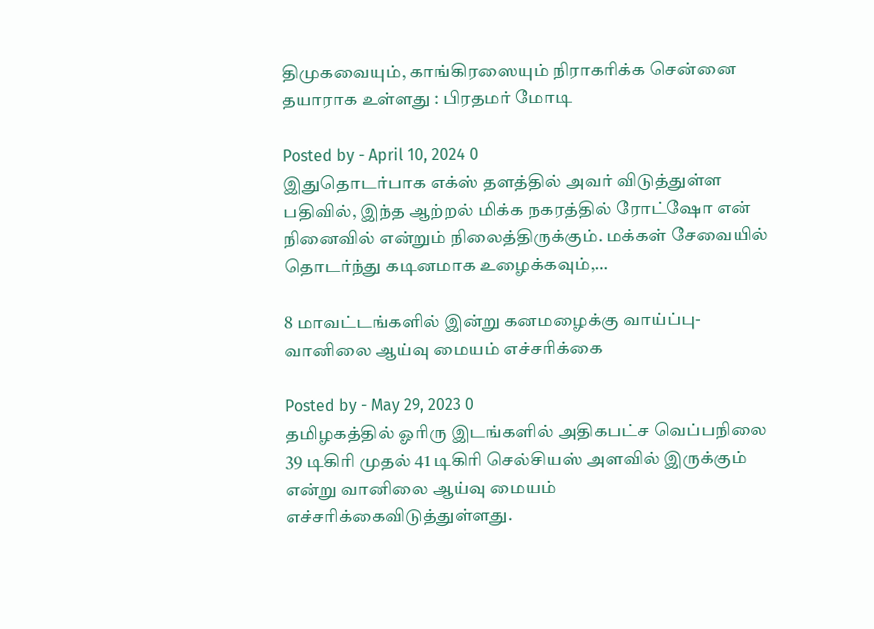திமுகவையும், காங்கிரஸையும் நிராகரிக்க சென்னை தயாராக உள்ளது : பிரதமர் மோடி

Posted by - April 10, 2024 0
இதுதொடர்பாக எக்ஸ் தளத்தில் அவர் விடுத்துள்ள பதிவில், இந்த ஆற்றல் மிக்க நகரத்தில் ரோட்ஷோ என் நினைவில் என்றும் நிலைத்திருக்கும். மக்கள் சேவையில் தொடர்ந்து கடினமாக உழைக்கவும்,…

8 மாவட்டங்களில் இன்று கனமழைக்கு வாய்ப்பு- வானிலை ஆய்வு மையம் எச்சரிக்கை

Posted by - May 29, 2023 0
தமிழகத்தில் ஓரிரு இடங்களில் அதிகபட்ச வெப்பநிலை 39 டிகிரி முதல் 41 டிகிரி செல்சியஸ் அளவில் இருக்கும் என்று வானிலை ஆய்வு மையம் எச்சரிக்கைவிடுத்துள்ளது.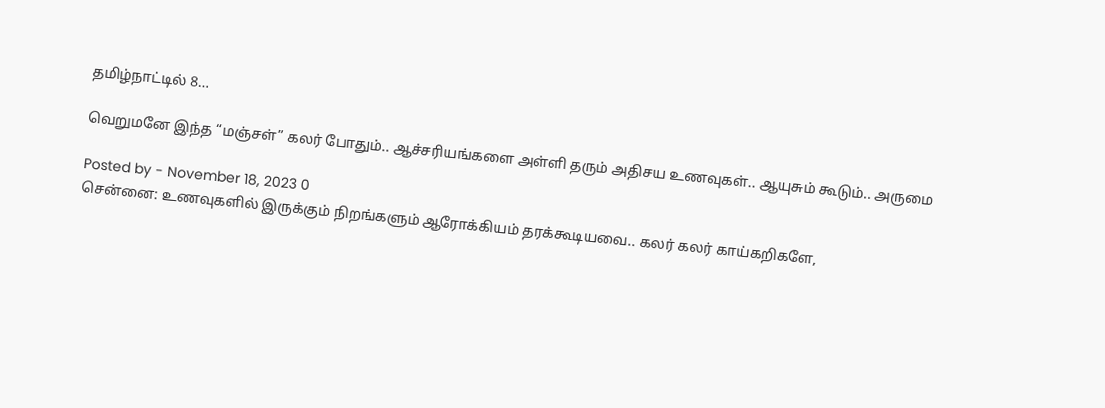தமிழ்நாட்டில் 8…

வெறுமனே இந்த “மஞ்சள்” கலர் போதும்.. ஆச்சரியங்களை அள்ளி தரும் அதிசய உணவுகள்.. ஆயுசும் கூடும்.. அருமை

Posted by - November 18, 2023 0
சென்னை: உணவுகளில் இருக்கும் நிறங்களும் ஆரோக்கியம் தரக்கூடியவை.. கலர் கலர் காய்கறிகளே,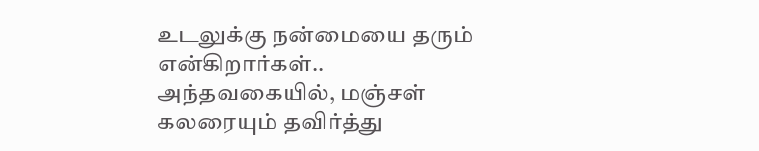உடலுக்கு நன்மையை தரும் என்கிறார்கள்.. அந்தவகையில், மஞ்சள் கலரையும் தவிர்த்து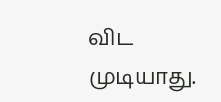விட முடியாது.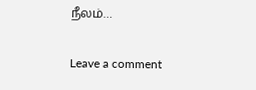நீலம்…

Leave a comment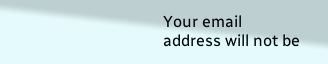Your email address will not be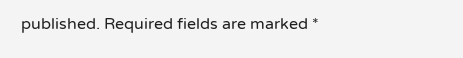published. Required fields are marked *